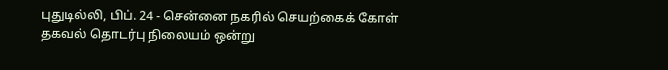புதுடில்லி, பிப். 24 - சென்னை நகரில் செயற்கைக் கோள் தகவல் தொடர்பு நிலையம் ஒன்று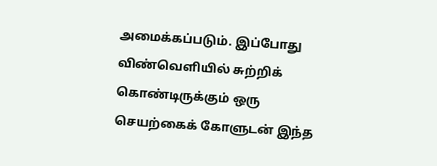அமைக்கப்படும். இப்போது விண்வெளியில் சுற்றிக் கொண்டிருக்கும் ஒரு செயற்கைக் கோளுடன் இந்த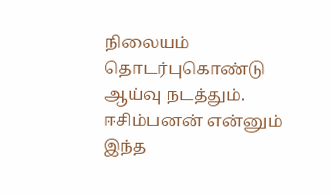நிலையம் தொடர்புகொண்டு ஆய்வு நடத்தும்.
ஈசிம்பனன் என்னும் இந்த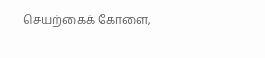செயற்கைக் கோளை,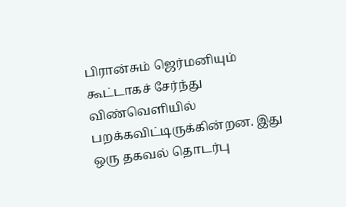பிரான்சும் ஜெர்மனியும் கூட்டாகச் சேர்ந்து விண்வெளியில் பறக்கவிட்டிருக்கின்றன. இது ஒரு தகவல் தொடர்பு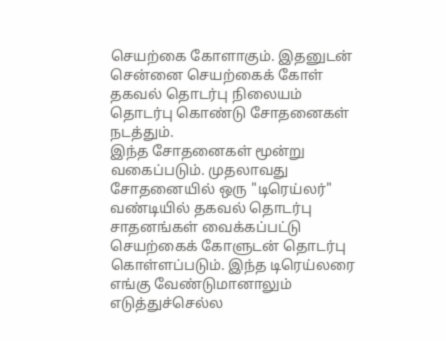செயற்கை கோளாகும். இதனுடன் சென்னை செயற்கைக் கோள் தகவல் தொடர்பு நிலையம் தொடர்பு கொண்டு சோதனைகள் நடத்தும்.
இந்த சோதனைகள் மூன்று வகைப்படும். முதலாவது சோதனையில் ஒரு "டிரெய்லர்" வண்டியில் தகவல் தொடர்பு சாதனங்கள் வைக்கப்பட்டு செயற்கைக் கோளுடன் தொடர்பு கொள்ளப்படும். இந்த டிரெய்லரை எங்கு வேண்டுமானாலும் எடுத்துச்செல்ல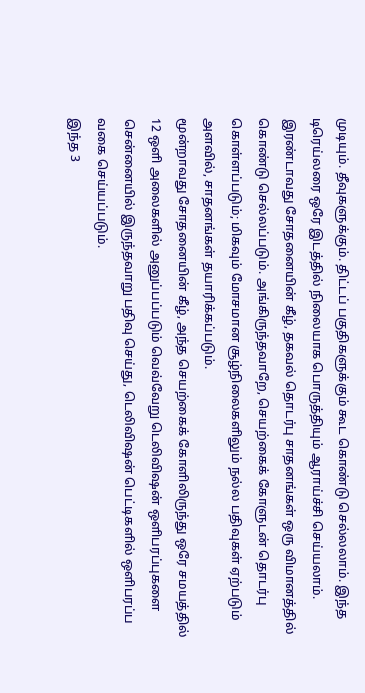முடியும். தீவுகளுக்கும். திட்டப் பகுதிகளுக்கும் கூட கொண்டு செல்லலாம். இந்த டிரெய்லரை ஒரே இடத்தில் நிலையாக பொருத்தியும் ஆராய்ச்சி செய்யலாம்.
இரண்டாவது சோதனையின் கீழ், தகவல் தொடர்பு சாதனங்கள் ஒரு விமானத்தில் கொண்டு செல்லப்படும். அங்கிருந்தவாறே, செயற்கைக் கோளுடன் தொடர்பு கொள்ளப்படும்; மிகவும் மோசமான சூழ்நிலைகளிலும் நல்ல பதிவுகள் ஏற்படும் அளவில், சாதனங்கள் தயாரிக்கப்படும்.
மூன்றாவது சோதனையின் கீழ், அந்த செயற்கைக் கோளிலிருந்து ஒரே சமயத்தில் 12 ஒளி அலைகளில் அனுப்பப்படும் வெவ்வேறு டெலிவிஷன் ஒளிபரப்புகளை சென்னையில் இருந்தவாறு பதிவு செய்து, டெலிவிஷன் பெட்டிகளில் ஒளிபரப்ப வகை செய்யப்படும்.
இந்த 3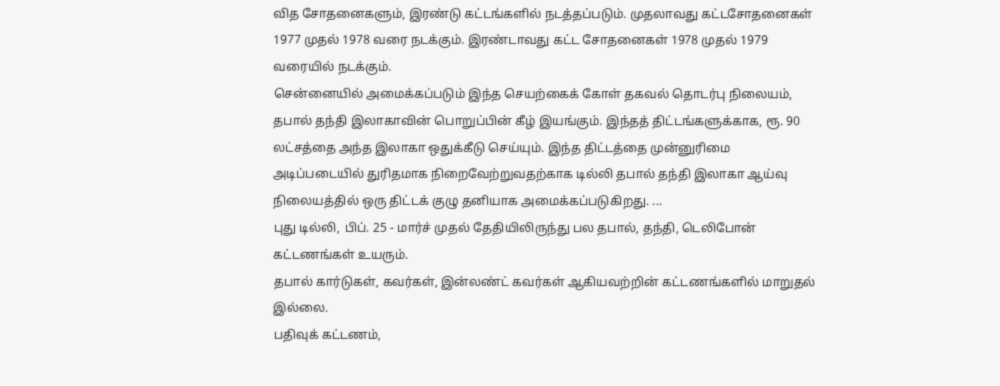வித சோதனைகளும், இரண்டு கட்டங்களில் நடத்தப்படும். முதலாவது கட்டசோதனைகள் 1977 முதல் 1978 வரை நடக்கும். இரண்டாவது கட்ட சோதனைகள் 1978 முதல் 1979 வரையில் நடக்கும்.
சென்னையில் அமைக்கப்படும் இந்த செயற்கைக் கோள் தகவல் தொடர்பு நிலையம், தபால் தந்தி இலாகாவின் பொறுப்பின் கீழ் இயங்கும். இந்தத் திட்டங்களுக்காக, ரூ. 90 லட்சத்தை அந்த இலாகா ஒதுக்கீடு செய்யும். இந்த திட்டத்தை முன்னுரிமை அடிப்படையில் துரிதமாக நிறைவேற்றுவதற்காக டில்லி தபால் தந்தி இலாகா ஆய்வு நிலையத்தில் ஒரு திட்டக் குழு தனியாக அமைக்கப்படுகிறது. ...
புது டில்லி, பிப். 25 - மார்ச் முதல் தேதியிலிருந்து பல தபால், தந்தி, டெலிபோன் கட்டணங்கள் உயரும்.
தபால் கார்டுகள், கவர்கள், இன்லண்ட் கவர்கள் ஆகியவற்றின் கட்டணங்களில் மாறுதல் இல்லை.
பதிவுக் கட்டணம்,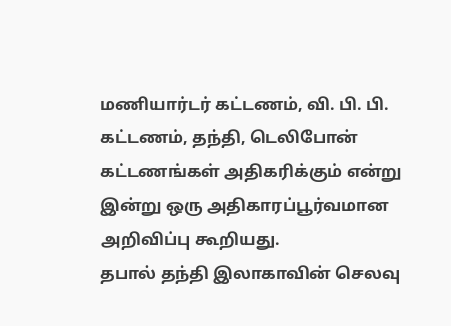மணியார்டர் கட்டணம், வி. பி. பி. கட்டணம், தந்தி, டெலிபோன் கட்டணங்கள் அதிகரிக்கும் என்று இன்று ஒரு அதிகாரப்பூர்வமான அறிவிப்பு கூறியது.
தபால் தந்தி இலாகாவின் செலவு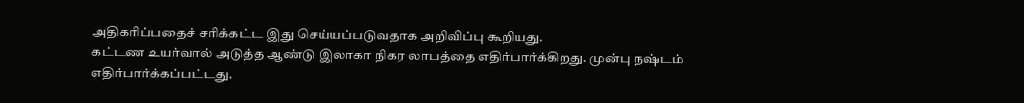அதிகரிப்பதைச் சரிக்கட்ட இது செய்யப்படுவதாக அறிவிப்பு கூறியது.
கட்டண உயர்வால் அடுத்த ஆண்டு இலாகா நிகர லாபத்தை எதிர்பார்க்கிறது. முன்பு நஷ்டம் எதிர்பார்க்கப்பட்டது.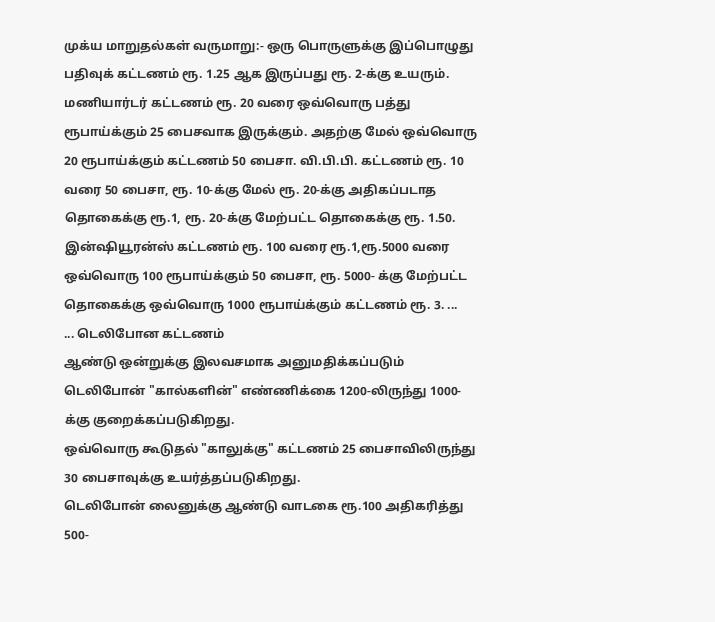முக்ய மாறுதல்கள் வருமாறு:- ஒரு பொருளுக்கு இப்பொழுது பதிவுக் கட்டணம் ரூ. 1.25 ஆக இருப்பது ரூ. 2-க்கு உயரும்.
மணியார்டர் கட்டணம் ரூ. 20 வரை ஒவ்வொரு பத்து ரூபாய்க்கும் 25 பைசவாக இருக்கும். அதற்கு மேல் ஒவ்வொரு 20 ரூபாய்க்கும் கட்டணம் 50 பைசா. வி.பி.பி. கட்டணம் ரூ. 10 வரை 50 பைசா, ரூ. 10-க்கு மேல் ரூ. 20-க்கு அதிகப்படாத தொகைக்கு ரூ.1, ரூ. 20-க்கு மேற்பட்ட தொகைக்கு ரூ. 1.50.
இன்ஷியூரன்ஸ் கட்டணம் ரூ. 100 வரை ரூ.1,ரூ.5000 வரை ஒவ்வொரு 100 ரூபாய்க்கும் 50 பைசா, ரூ. 5000- க்கு மேற்பட்ட தொகைக்கு ஒவ்வொரு 1000 ரூபாய்க்கும் கட்டணம் ரூ. 3. ...
... டெலிபோன கட்டணம்
ஆண்டு ஒன்றுக்கு இலவசமாக அனுமதிக்கப்படும் டெலிபோன் "கால்களின்" எண்ணிக்கை 1200-லிருந்து 1000-க்கு குறைக்கப்படுகிறது.
ஒவ்வொரு கூடுதல் "காலுக்கு" கட்டணம் 25 பைசாவிலிருந்து 30 பைசாவுக்கு உயர்த்தப்படுகிறது.
டெலிபோன் லைனுக்கு ஆண்டு வாடகை ரூ.100 அதிகரித்து 500-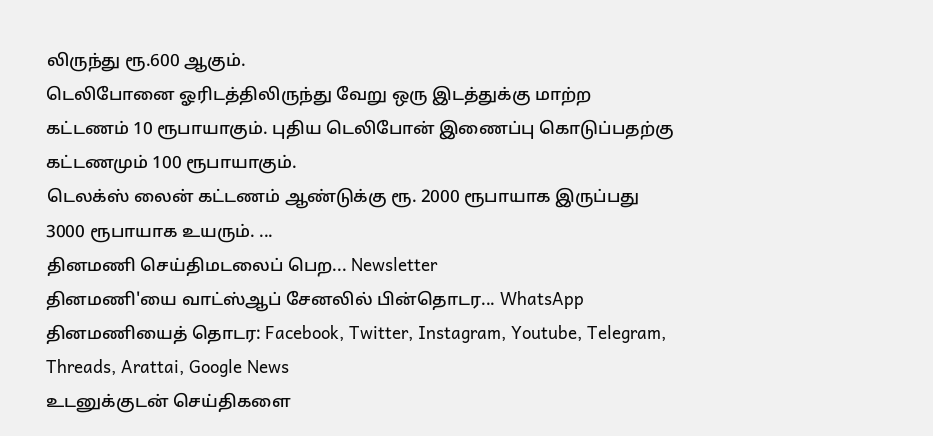லிருந்து ரூ.600 ஆகும்.
டெலிபோனை ஓரிடத்திலிருந்து வேறு ஒரு இடத்துக்கு மாற்ற கட்டணம் 10 ரூபாயாகும். புதிய டெலிபோன் இணைப்பு கொடுப்பதற்கு கட்டணமும் 100 ரூபாயாகும்.
டெலக்ஸ் லைன் கட்டணம் ஆண்டுக்கு ரூ. 2000 ரூபாயாக இருப்பது 3000 ரூபாயாக உயரும். ...
தினமணி செய்திமடலைப் பெற... Newsletter
தினமணி'யை வாட்ஸ்ஆப் சேனலில் பின்தொடர... WhatsApp
தினமணியைத் தொடர: Facebook, Twitter, Instagram, Youtube, Telegram, Threads, Arattai, Google News
உடனுக்குடன் செய்திகளை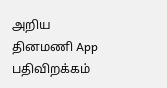அறிய தினமணி App பதிவிறக்கம்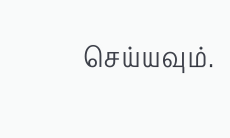செய்யவும்.